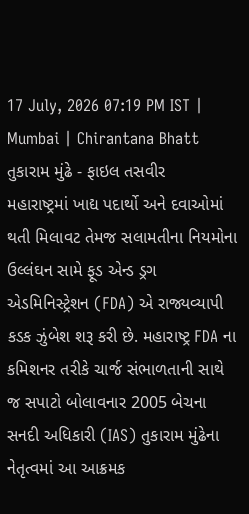17 July, 2026 07:19 PM IST | Mumbai | Chirantana Bhatt
તુકારામ મુંઢે - ફાઇલ તસવીર
મહારાષ્ટ્રમાં ખાદ્ય પદાર્થો અને દવાઓમાં થતી મિલાવટ તેમજ સલામતીના નિયમોના ઉલ્લંઘન સામે ફૂડ એન્ડ ડ્રગ એડમિનિસ્ટ્રેશન (FDA) એ રાજ્યવ્યાપી કડક ઝુંબેશ શરૂ કરી છે. મહારાષ્ટ્ર FDA ના કમિશનર તરીકે ચાર્જ સંભાળતાની સાથે જ સપાટો બોલાવનાર 2005 બેચના સનદી અધિકારી (IAS) તુકારામ મુંઢેના નેતૃત્વમાં આ આક્રમક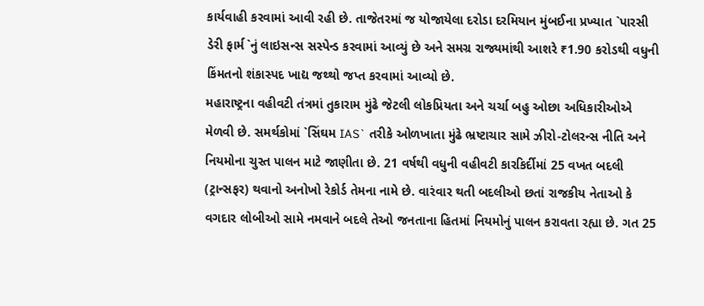કાર્યવાહી કરવામાં આવી રહી છે. તાજેતરમાં જ યોજાયેલા દરોડા દરમિયાન મુંબઈના પ્રખ્યાત `પારસી ડેરી ફાર્મ`નું લાઇસન્સ સસ્પેન્ડ કરવામાં આવ્યું છે અને સમગ્ર રાજ્યમાંથી આશરે ₹1.90 કરોડથી વધુની કિંમતનો શંકાસ્પદ ખાદ્ય જથ્થો જપ્ત કરવામાં આવ્યો છે.
મહારાષ્ટ્રના વહીવટી તંત્રમાં તુકારામ મુંઢે જેટલી લોકપ્રિયતા અને ચર્ચા બહુ ઓછા અધિકારીઓએ મેળવી છે. સમર્થકોમાં `સિંઘમ IAS` તરીકે ઓળખાતા મુંઢે ભ્રષ્ટાચાર સામે ઝીરો-ટોલરન્સ નીતિ અને નિયમોના ચુસ્ત પાલન માટે જાણીતા છે. 21 વર્ષથી વધુની વહીવટી કારકિર્દીમાં 25 વખત બદલી (ટ્રાન્સફર) થવાનો અનોખો રેકોર્ડ તેમના નામે છે. વારંવાર થતી બદલીઓ છતાં રાજકીય નેતાઓ કે વગદાર લોબીઓ સામે નમવાને બદલે તેઓ જનતાના હિતમાં નિયમોનું પાલન કરાવતા રહ્યા છે. ગત 25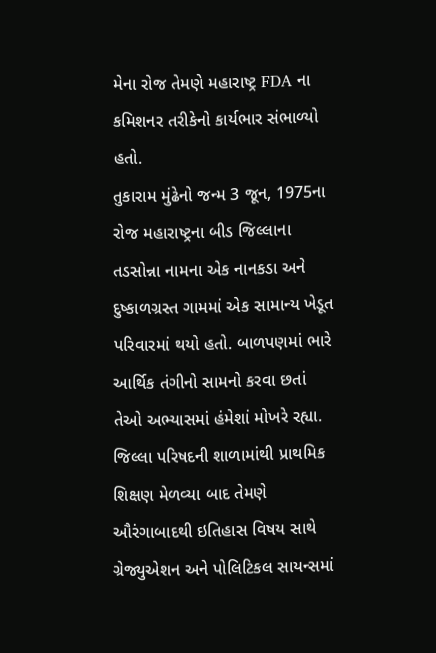મેના રોજ તેમણે મહારાષ્ટ્ર FDA ના કમિશનર તરીકેનો કાર્યભાર સંભાળ્યો હતો.
તુકારામ મુંઢેનો જન્મ 3 જૂન, 1975ના રોજ મહારાષ્ટ્રના બીડ જિલ્લાના તડસોન્ના નામના એક નાનકડા અને દુષ્કાળગ્રસ્ત ગામમાં એક સામાન્ય ખેડૂત પરિવારમાં થયો હતો. બાળપણમાં ભારે આર્થિક તંગીનો સામનો કરવા છતાં તેઓ અભ્યાસમાં હંમેશાં મોખરે રહ્યા. જિલ્લા પરિષદની શાળામાંથી પ્રાથમિક શિક્ષણ મેળવ્યા બાદ તેમણે ઔરંગાબાદથી ઇતિહાસ વિષય સાથે ગ્રેજ્યુએશન અને પોલિટિકલ સાયન્સમાં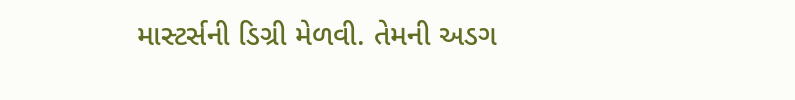માસ્ટર્સની ડિગ્રી મેળવી. તેમની અડગ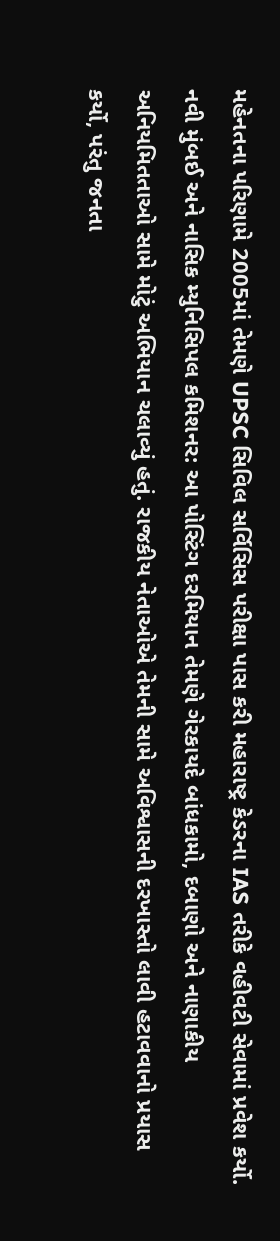મહેનતના પરિણામે 2005માં તેમણે UPSC સિવિલ સર્વિસિસ પરીક્ષા પાસ કરી મહારાષ્ટ્ર કેડરના IAS તરીકે વહીવટી સેવામાં પ્રવેશ કર્યો.
નવી મુંબઈ અને નાસિક મ્યુનિસિપલ કમિશનર: આ પોસ્ટિંગ દરમિયાન તેમણે ગેરકાયદે બાંધકામો, દબાણો અને નાણાકીય અનિયમિતતાઓ સામે મોટું અભિયાન ચલાવ્યું હતું. રાજકીય નેતાઓએ તેમની સામે અવિશ્વાસની દરખાસ્તો લાવી હટાવવાનો પ્રયાસ કર્યો, પરંતુ જનતા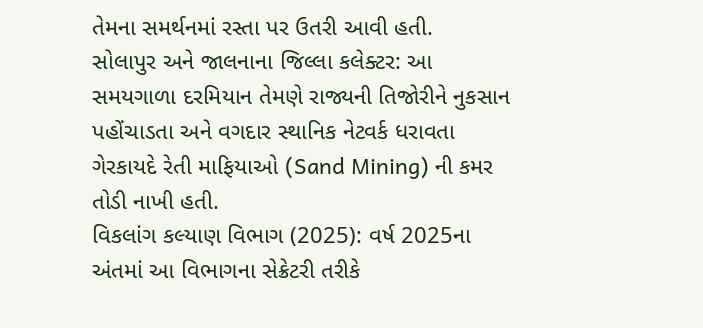તેમના સમર્થનમાં રસ્તા પર ઉતરી આવી હતી.
સોલાપુર અને જાલનાના જિલ્લા કલેક્ટર: આ સમયગાળા દરમિયાન તેમણે રાજ્યની તિજોરીને નુકસાન પહોંચાડતા અને વગદાર સ્થાનિક નેટવર્ક ધરાવતા ગેરકાયદે રેતી માફિયાઓ (Sand Mining) ની કમર તોડી નાખી હતી.
વિકલાંગ કલ્યાણ વિભાગ (2025): વર્ષ 2025ના અંતમાં આ વિભાગના સેક્રેટરી તરીકે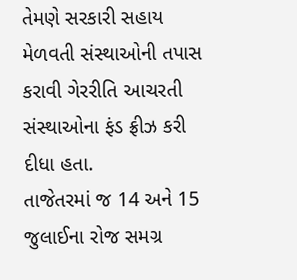તેમણે સરકારી સહાય મેળવતી સંસ્થાઓની તપાસ કરાવી ગેરરીતિ આચરતી સંસ્થાઓના ફંડ ફ્રીઝ કરી દીધા હતા.
તાજેતરમાં જ 14 અને 15 જુલાઈના રોજ સમગ્ર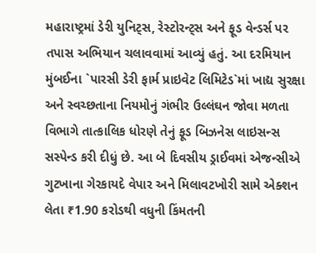મહારાષ્ટ્રમાં ડેરી યુનિટ્સ, રેસ્ટોરન્ટ્સ અને ફૂડ વેન્ડર્સ પર તપાસ અભિયાન ચલાવવામાં આવ્યું હતું. આ દરમિયાન મુંબઈના `પારસી ડેરી ફાર્મ પ્રાઇવેટ લિમિટેડ`માં ખાદ્ય સુરક્ષા અને સ્વચ્છતાના નિયમોનું ગંભીર ઉલ્લંઘન જોવા મળતા વિભાગે તાત્કાલિક ધોરણે તેનું ફૂડ બિઝનેસ લાઇસન્સ સસ્પેન્ડ કરી દીધું છે. આ બે દિવસીય ડ્રાઈવમાં એજન્સીએ ગુટખાના ગેરકાયદે વેપાર અને મિલાવટખોરી સામે એક્શન લેતા ₹1.90 કરોડથી વધુની કિંમતની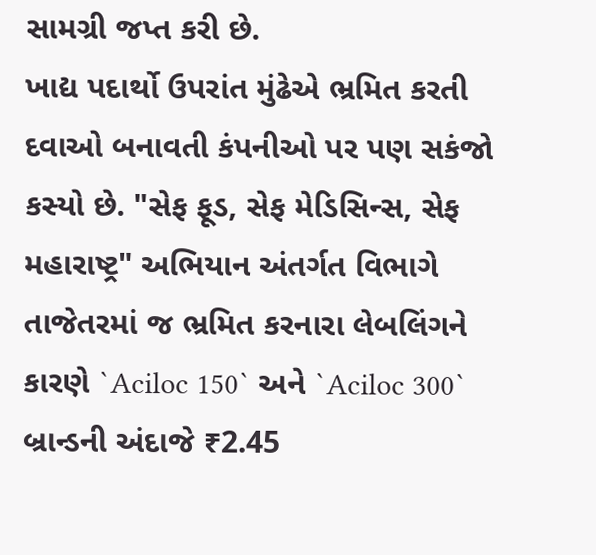સામગ્રી જપ્ત કરી છે.
ખાદ્ય પદાર્થો ઉપરાંત મુંઢેએ ભ્રમિત કરતી દવાઓ બનાવતી કંપનીઓ પર પણ સકંજો કસ્યો છે. "સેફ ફૂડ, સેફ મેડિસિન્સ, સેફ મહારાષ્ટ્ર" અભિયાન અંતર્ગત વિભાગે તાજેતરમાં જ ભ્રમિત કરનારા લેબલિંગને કારણે `Aciloc 150` અને `Aciloc 300` બ્રાન્ડની અંદાજે ₹2.45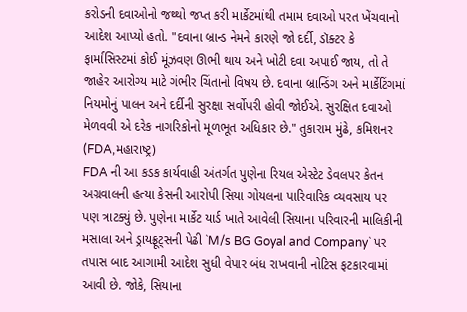કરોડની દવાઓનો જથ્થો જપ્ત કરી માર્કેટમાંથી તમામ દવાઓ પરત ખેંચવાનો આદેશ આપ્યો હતો. "દવાના બ્રાન્ડ નેમને કારણે જો દર્દી, ડૉક્ટર કે ફાર્માસિસ્ટમાં કોઈ મૂંઝવણ ઊભી થાય અને ખોટી દવા અપાઈ જાય, તો તે જાહેર આરોગ્ય માટે ગંભીર ચિંતાનો વિષય છે. દવાના બ્રાન્ડિંગ અને માર્કેટિંગમાં નિયમોનું પાલન અને દર્દીની સુરક્ષા સર્વોપરી હોવી જોઈએ. સુરક્ષિત દવાઓ મેળવવી એ દરેક નાગરિકોનો મૂળભૂત અધિકાર છે." તુકારામ મુંઢે, કમિશનર (FDA,મહારાષ્ટ્ર)
FDA ની આ કડક કાર્યવાહી અંતર્ગત પુણેના રિયલ એસ્ટેટ ડેવલપર કેતન અગ્રવાલની હત્યા કેસની આરોપી સિયા ગોયલના પારિવારિક વ્યવસાય પર પણ ત્રાટક્યું છે. પુણેના માર્કેટ યાર્ડ ખાતે આવેલી સિયાના પરિવારની માલિકીની મસાલા અને ડ્રાયફ્રૂટ્સની પેઢી `M/s BG Goyal and Company` પર તપાસ બાદ આગામી આદેશ સુધી વેપાર બંધ રાખવાની નોટિસ ફટકારવામાં આવી છે. જોકે, સિયાના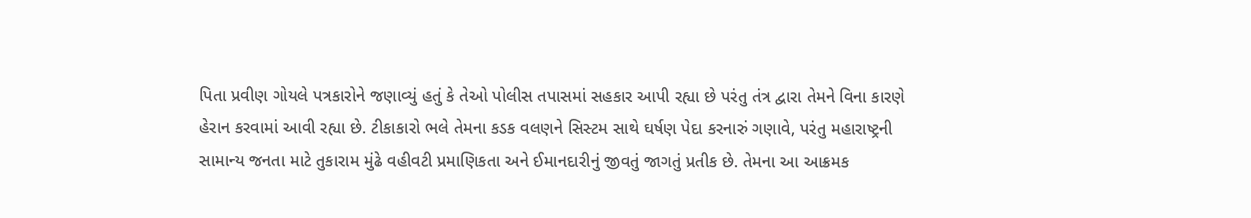પિતા પ્રવીણ ગોયલે પત્રકારોને જણાવ્યું હતું કે તેઓ પોલીસ તપાસમાં સહકાર આપી રહ્યા છે પરંતુ તંત્ર દ્વારા તેમને વિના કારણે હેરાન કરવામાં આવી રહ્યા છે. ટીકાકારો ભલે તેમના કડક વલણને સિસ્ટમ સાથે ઘર્ષણ પેદા કરનારું ગણાવે, પરંતુ મહારાષ્ટ્રની સામાન્ય જનતા માટે તુકારામ મુંઢે વહીવટી પ્રમાણિકતા અને ઈમાનદારીનું જીવતું જાગતું પ્રતીક છે. તેમના આ આક્રમક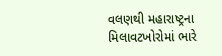વલણથી મહારાષ્ટ્રના મિલાવટખોરોમાં ભારે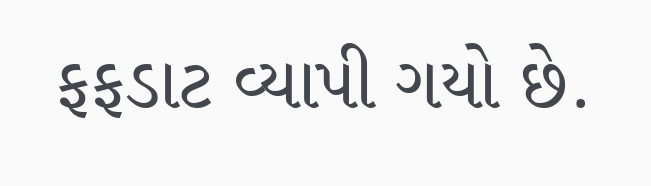ફફડાટ વ્યાપી ગયો છે.